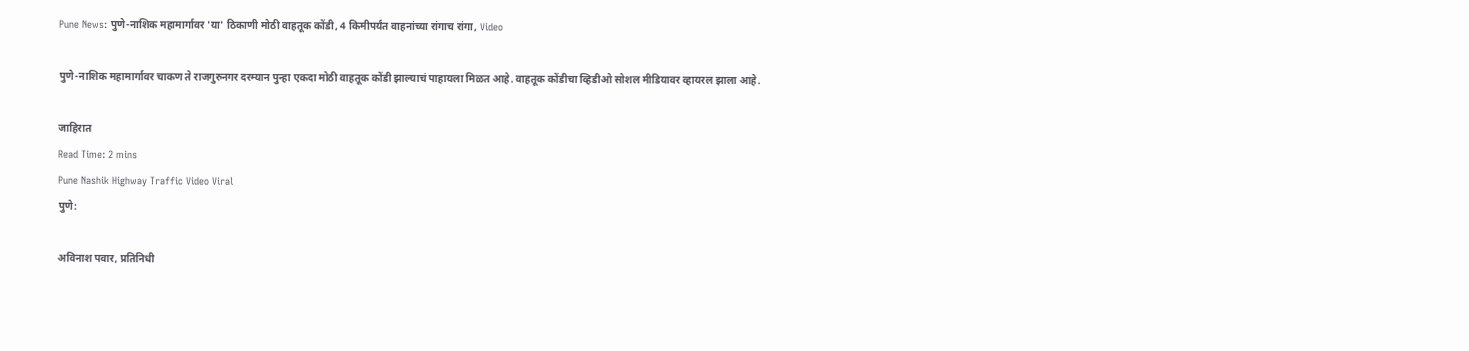Pune News: पुणे-नाशिक महामार्गावर 'या' ठिकाणी मोठी वाहतूक कोंडी, 4 किमीपर्यंत वाहनांच्या रांगाच रांगा, Video

पुणे-नाशिक महामार्गावर चाकण ते राजगुरुनगर दरम्यान पुन्हा एकदा मोठी वाहतूक कोंडी झाल्याचं पाहायला मिळत आहे. वाहतूक कोंडीचा व्हिडीओ सोशल मीडियावर व्हायरल झाला आहे.

जाहिरात
Read Time: 2 mins
Pune Nashik Highway Traffic Video Viral
पुणे:

अविनाश पवार, प्रतिनिधी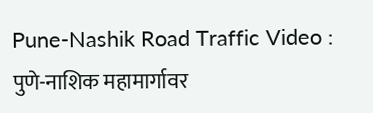Pune-Nashik Road Traffic Video : पुणे-नाशिक महामार्गावर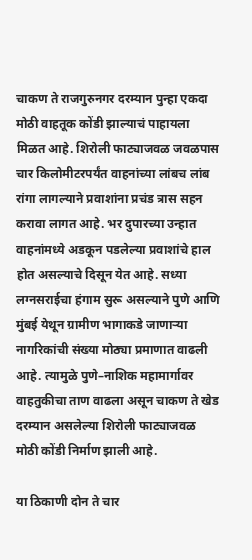चाकण ते राजगुरुनगर दरम्यान पुन्हा एकदा मोठी वाहतूक कोंडी झाल्याचं पाहायला मिळत आहे. शिरोली फाट्याजवळ जवळपास चार किलोमीटरपर्यंत वाहनांच्या लांबच लांब रांगा लागल्याने प्रवाशांना प्रचंड त्रास सहन करावा लागत आहे. भर दुपारच्या उन्हात वाहनांमध्ये अडकून पडलेल्या प्रवाशांचे हाल होत असल्याचे दिसून येत आहे. सध्या लग्नसराईचा हंगाम सुरू असल्याने पुणे आणि मुंबई येथून ग्रामीण भागाकडे जाणाऱ्या नागरिकांची संख्या मोठ्या प्रमाणात वाढली आहे. त्यामुळे पुणे–नाशिक महामार्गावर वाहतुकीचा ताण वाढला असून चाकण ते खेड दरम्यान असलेल्या शिरोली फाट्याजवळ मोठी कोंडी निर्माण झाली आहे.

या ठिकाणी दोन ते चार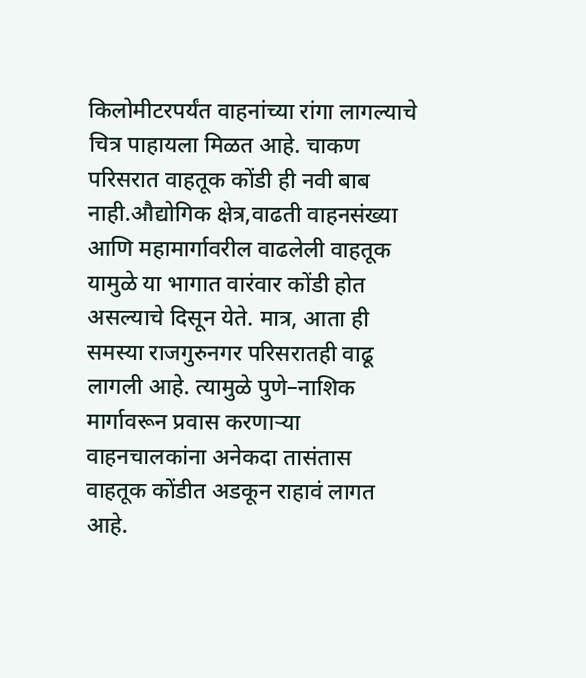किलोमीटरपर्यंत वाहनांच्या रांगा लागल्याचे चित्र पाहायला मिळत आहे. चाकण परिसरात वाहतूक कोंडी ही नवी बाब नाही.औद्योगिक क्षेत्र,वाढती वाहनसंख्या आणि महामार्गावरील वाढलेली वाहतूक यामुळे या भागात वारंवार कोंडी होत असल्याचे दिसून येते. मात्र, आता ही समस्या राजगुरुनगर परिसरातही वाढू लागली आहे. त्यामुळे पुणे–नाशिक मार्गावरून प्रवास करणाऱ्या वाहनचालकांना अनेकदा तासंतास वाहतूक कोंडीत अडकून राहावं लागत आहे.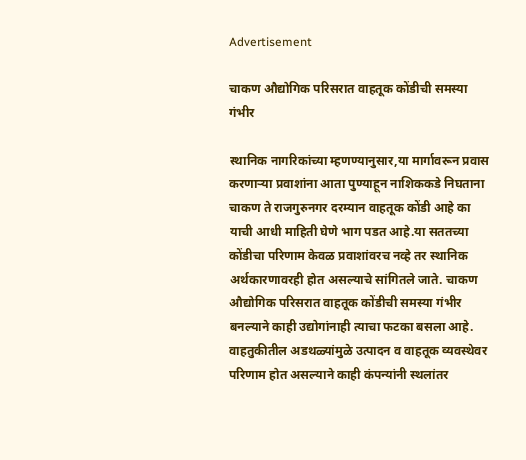Advertisement

चाकण औद्योगिक परिसरात वाहतूक कोंडीची समस्या गंभीर

स्थानिक नागरिकांच्या म्हणण्यानुसार,या मार्गावरून प्रवास करणाऱ्या प्रवाशांना आता पुण्याहून नाशिककडे निघताना चाकण ते राजगुरुनगर दरम्यान वाहतूक कोंडी आहे का याची आधी माहिती घेणे भाग पडत आहे.या सततच्या कोंडीचा परिणाम केवळ प्रवाशांवरच नव्हे तर स्थानिक अर्थकारणावरही होत असल्याचे सांगितले जाते. चाकण औद्योगिक परिसरात वाहतूक कोंडीची समस्या गंभीर बनल्याने काही उद्योगांनाही त्याचा फटका बसला आहे. वाहतुकीतील अडथळ्यांमुळे उत्पादन व वाहतूक व्यवस्थेवर परिणाम होत असल्याने काही कंपन्यांनी स्थलांतर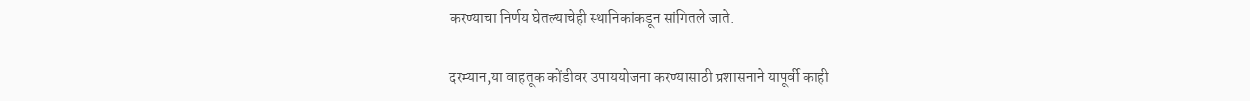करण्याचा निर्णय घेतल्याचेही स्थानिकांकडून सांगितले जाते.

दरम्यान,या वाहतूक कोंडीवर उपाययोजना करण्यासाठी प्रशासनाने यापूर्वी काही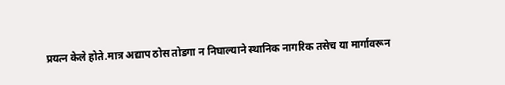प्रयत्न केले होते.मात्र अद्याप ठोस तोडगा न निघाल्याने स्थानिक नागरिक तसेच या मार्गावरून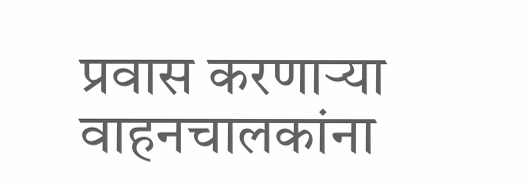प्रवास करणाऱ्या वाहनचालकांना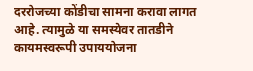दररोजच्या कोंडीचा सामना करावा लागत आहे. त्यामुळे या समस्येवर तातडीने कायमस्वरूपी उपाययोजना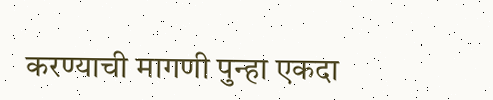करण्याची मागणी पुन्हा एकदा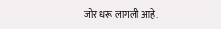जोर धरू लागली आहे.